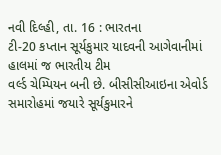નવી દિલ્હી, તા. 16 : ભારતના
ટી-20 કપ્તાન સૂર્યકુમાર યાદવની આગેવાનીમાં હાલમાં જ ભારતીય ટીમ
વર્લ્ડ ચેમ્પિયન બની છે. બીસીસીઆઇના એવોર્ડ સમારોહમાં જયારે સૂર્યકુમારને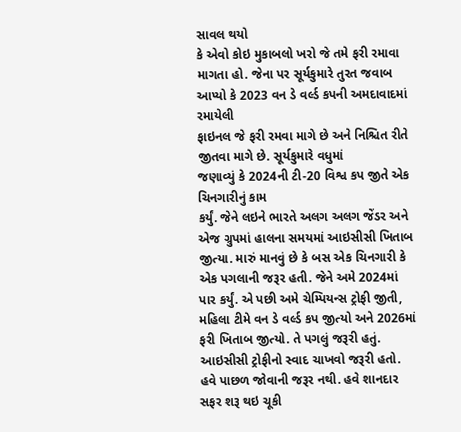સાવલ થયો
કે એવો કોઇ મુકાબલો ખરો જે તમે ફરી રમાવા માગતા હો. જેના પર સૂર્યકુમારે તુરત જવાબ
આપ્યો કે 2023 વન ડે વર્લ્ડ કપની અમદાવાદમાં રમાયેલી
ફાઇનલ જે ફરી રમવા માગે છે અને નિશ્ચિત રીતે જીતવા માગે છે. સૂર્યકુમારે વધુમાં
જણાવ્યું કે 2024ની ટી-20 વિશ્વ કપ જીતે એક ચિનગારીનું કામ
કર્યું. જેને લઇને ભારતે અલગ અલગ જેંડર અને એજ ગ્રુપમાં હાલના સમયમાં આઇસીસી ખિતાબ
જીત્યા. મારું માનવું છે કે બસ એક ચિનગારી કે એક પગલાની જરૂર હતી. જેને અમે 2024માં
પાર કર્યું. એ પછી અમે ચેમ્પિયન્સ ટ્રોફી જીતી, મહિલા ટીમે વન ડે વર્લ્ડ કપ જીત્યો અને 2026માં
ફરી ખિતાબ જીત્યો. તે પગલું જરૂરી હતું. આઇસીસી ટ્રોફીનો સ્વાદ ચાખવો જરૂરી હતો.
હવે પાછળ જોવાની જરૂર નથી. હવે શાનદાર સફર શરૂ થઇ ચૂકી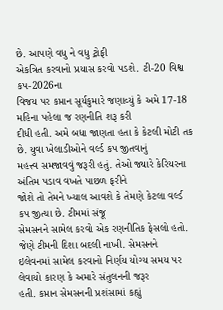છે. આપણે વધુ ને વધુ ટ્રોફી
એકત્રિત કરવાનો પ્રયાસ કરવો પડશે. ટી-20 વિશ્વ કપ-2026ના
વિજય પર કપ્તાન સૂર્યકુમારે જણાવ્યું કે અમે 17-18 મહિના પહેલા જ રણનીતિ શરૂ કરી
દીધી હતી. અમે બધા જાણતા હતા કે કેટલી મોટી તક છે. યુવા ખેલાડીઓને વર્લ્ડ કપ જીતવાનું
મહત્ત્વ સમજાવવું જરૂરી હતું. તેઓ જ્યારે કેરિયરના અંતિમ પડાવ વખતે પાછળ ફરીને
જોશે તો તેમને ખ્યાલ આવશે કે તેમણે કેટલા વર્લ્ડ કપ જીત્યા છે. ટીમમાં સંજૂ
સેમસનને સામેલ કરવો એક રણનીતિક ફેસલો હતો. જેણે ટીમની દિશા બદલી નાખી. સેમસનને
ઇલેવનમાં સામેલ કરવાનો નિર્ણય યોગ્ય સમય પર લેવાયો કારણ કે અમારે સંતુલનની જરૂર
હતી. કપ્તાન સેમસનની પ્રશંસામાં કહ્યું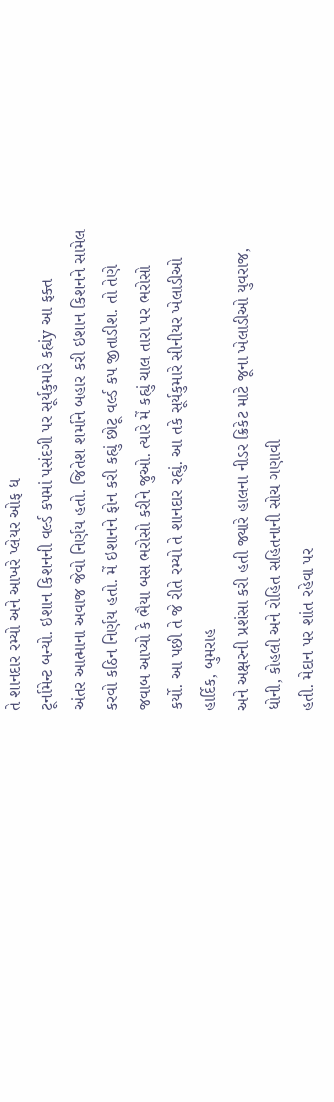તે શાનદાર રમ્યો અને આખરે પ્લેયર ઓફ ધ
ટૂર્નામેન્ટ બન્યો. ઇશાન કિશનની વર્લ્ડ કપમાં પસંદગી પર સૂર્યકુમારે કહ્યંy આ ફક્ત
અંતર આત્માના અવાજ જેવો નિર્ણય હતો. જિતેશ શર્માને બહાર કરી ઇશાન કિશનને સામેલ
કરવો કઠિન નિર્ણય હતો. મેં ઇશાનને ફોન કરી કહ્યું છોટૂ વર્લ્ડ કપ જીતાડીશ. તો તેણે
જવાબ આપ્યો કે ભૈયા બસ ભરોસો કરીને જુઓ. ત્યારે મેં કહ્યું ચાલ તારા પર ભરોસો
કર્યો. આ પછી તે જે રીતે રમ્યો તે શાનદાર રહ્યું. આ તકે સૂર્યકુમારે સીનીયર ખેલાડીઓ
હાર્દિક, બુમરાહ
અને અક્ષરની પ્રશંસા કરી હતી જ્યારે હાલના નીડર ક્રિકેટ માટે જૂના ખેલાડીઓ યુવરાજ,
ધોની, કોહલી અને રોહિત સહિતનાની સોચ ગણાવી
હતી. મેદાન પર શાંત રહેવા પર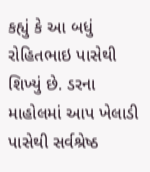કહ્યું કે આ બધું રોહિતભાઇ પાસેથી શિખ્યું છે. ડરના
માહોલમાં આપ ખેલાડી પાસેથી સર્વશ્રેષ્ઠ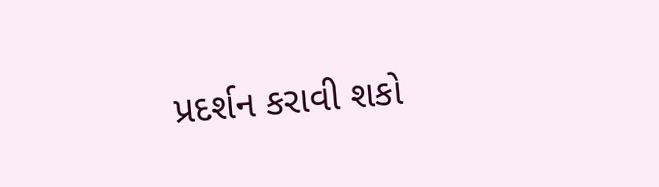પ્રદર્શન કરાવી શકો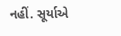નહીં. સૂર્યાએ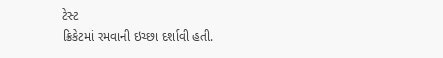ટેસ્ટ
ક્રિકેટમાં રમવાની ઇચ્છા દર્શાવી હતી.